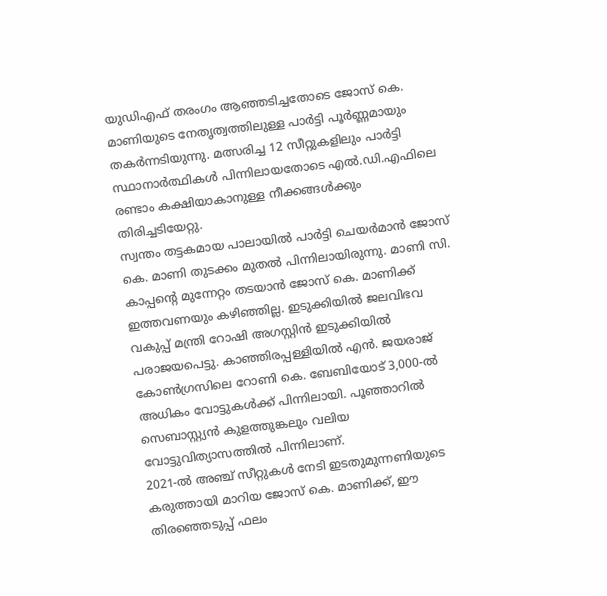യുഡിഎഫ് തരംഗം ആഞ്ഞടിച്ചതോടെ ജോസ് കെ. മാണിയുടെ നേതൃത്വത്തിലുള്ള പാർട്ടി പൂർണ്ണമായും തകർന്നടിയുന്നു. മത്സരിച്ച 12 സീറ്റുകളിലും പാർട്ടി സ്ഥാനാർത്ഥികൾ പിന്നിലായതോടെ എൽ.ഡി.എഫിലെ രണ്ടാം കക്ഷിയാകാനുള്ള നീക്കങ്ങൾക്കും തിരിച്ചടിയേറ്റു.
സ്വന്തം തട്ടകമായ പാലായിൽ പാർട്ടി ചെയർമാൻ ജോസ് കെ. മാണി തുടക്കം മുതൽ പിന്നിലായിരുന്നു. മാണി സി. കാപ്പന്റെ മുന്നേറ്റം തടയാൻ ജോസ് കെ. മാണിക്ക് ഇത്തവണയും കഴിഞ്ഞില്ല. ഇടുക്കിയിൽ ജലവിഭവ വകുപ്പ് മന്ത്രി റോഷി അഗസ്റ്റിൻ ഇടുക്കിയിൽ പരാജയപെട്ടു. കാഞ്ഞിരപ്പള്ളിയിൽ എൻ. ജയരാജ് കോൺഗ്രസിലെ റോണി കെ. ബേബിയോട് 3,000-ൽ അധികം വോട്ടുകൾക്ക് പിന്നിലായി. പൂഞ്ഞാറിൽ സെബാസ്റ്റ്യൻ കുളത്തുങ്കലും വലിയ വോട്ടുവിത്യാസത്തിൽ പിന്നിലാണ്.
2021-ൽ അഞ്ച് സീറ്റുകൾ നേടി ഇടതുമുന്നണിയുടെ കരുത്തായി മാറിയ ജോസ് കെ. മാണിക്ക്, ഈ തിരഞ്ഞെടുപ്പ് ഫലം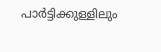പാർട്ടിക്കുള്ളിലും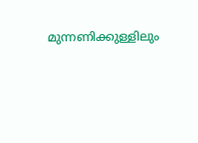മുന്നണിക്കുള്ളിലും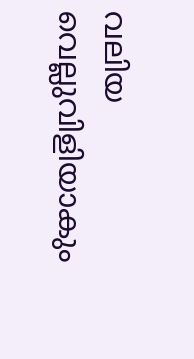വലിയ വെല്ലുവിളിയാകും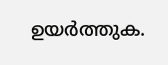ഉയർത്തുക.